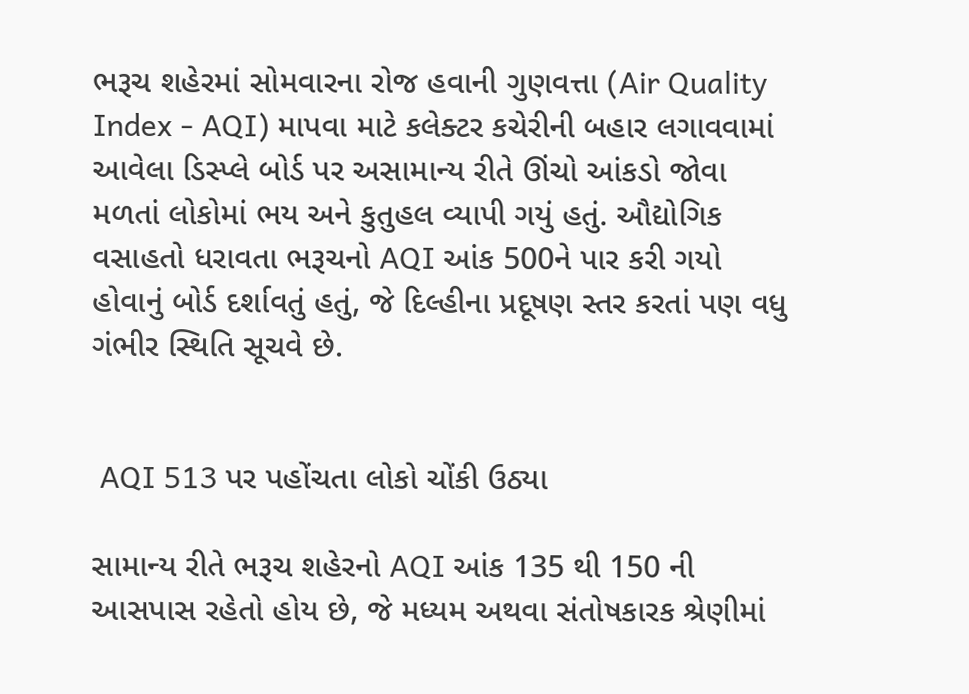ભરૂચ શહેરમાં સોમવારના રોજ હવાની ગુણવત્તા (Air Quality Index - AQI) માપવા માટે કલેક્ટર કચેરીની બહાર લગાવવામાં આવેલા ડિસ્પ્લે બોર્ડ પર અસામાન્ય રીતે ઊંચો આંકડો જોવા મળતાં લોકોમાં ભય અને કુતુહલ વ્યાપી ગયું હતું. ઔદ્યોગિક વસાહતો ધરાવતા ભરૂચનો AQI આંક 500ને પાર કરી ગયો હોવાનું બોર્ડ દર્શાવતું હતું, જે દિલ્હીના પ્રદૂષણ સ્તર કરતાં પણ વધુ ગંભીર સ્થિતિ સૂચવે છે.


 AQI 513 પર પહોંચતા લોકો ચોંકી ઉઠ્યા

સામાન્ય રીતે ભરૂચ શહેરનો AQI આંક 135 થી 150 ની આસપાસ રહેતો હોય છે, જે મધ્યમ અથવા સંતોષકારક શ્રેણીમાં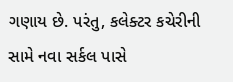ગણાય છે. પરંતુ, કલેક્ટર કચેરીની સામે નવા સર્કલ પાસે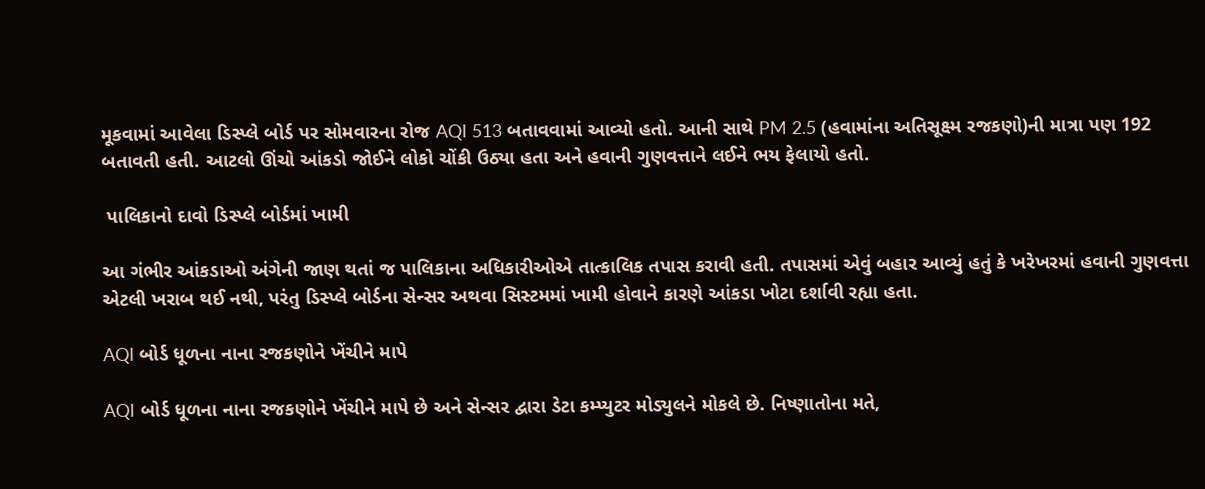મૂકવામાં આવેલા ડિસ્પ્લે બોર્ડ પર સોમવારના રોજ AQI 513 બતાવવામાં આવ્યો હતો. આની સાથે PM 2.5 (હવામાંના અતિસૂક્ષ્મ રજકણો)ની માત્રા પણ 192 બતાવતી હતી. આટલો ઊંચો આંકડો જોઈને લોકો ચોંકી ઉઠ્યા હતા અને હવાની ગુણવત્તાને લઈને ભય ફેલાયો હતો.

 પાલિકાનો દાવો ડિસ્પ્લે બોર્ડમાં ખામી

આ ગંભીર આંકડાઓ અંગેની જાણ થતાં જ પાલિકાના અધિકારીઓએ તાત્કાલિક તપાસ કરાવી હતી. તપાસમાં એવું બહાર આવ્યું હતું કે ખરેખરમાં હવાની ગુણવત્તા એટલી ખરાબ થઈ નથી, પરંતુ ડિસ્પ્લે બોર્ડના સેન્સર અથવા સિસ્ટમમાં ખામી હોવાને કારણે આંકડા ખોટા દર્શાવી રહ્યા હતા.

AQI બોર્ડ ધૂળના નાના રજકણોને ખેંચીને માપે

AQI બોર્ડ ધૂળના નાના રજકણોને ખેંચીને માપે છે અને સેન્સર દ્વારા ડેટા કમ્પ્યુટર મોડ્યુલને મોકલે છે. નિષ્ણાતોના મતે,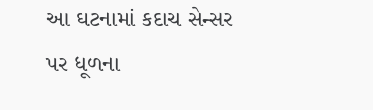આ ઘટનામાં કદાચ સેન્સર પર ધૂળના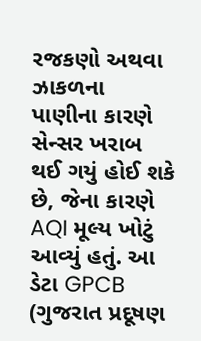રજકણો અથવા ઝાકળના પાણીના કારણે સેન્સર ખરાબ થઈ ગયું હોઈ શકે છે, જેના કારણે AQI મૂલ્ય ખોટું આવ્યું હતું. આ ડેટા GPCB (ગુજરાત પ્રદૂષણ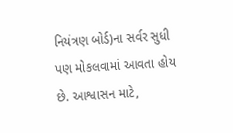નિયંત્રણ બોર્ડ)ના સર્વર સુધી પણ મોકલવામાં આવતા હોય છે. આશ્વાસન માટે,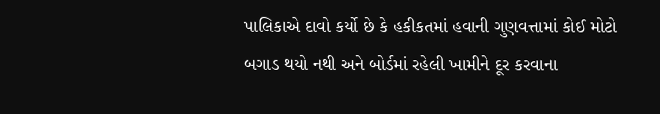પાલિકાએ દાવો કર્યો છે કે હકીકતમાં હવાની ગુણવત્તામાં કોઈ મોટો બગાડ થયો નથી અને બોર્ડમાં રહેલી ખામીને દૂર કરવાના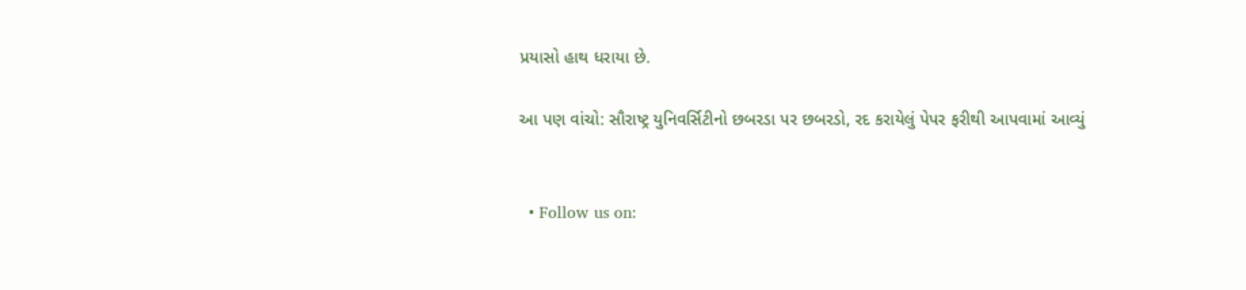પ્રયાસો હાથ ધરાયા છે.

આ પણ વાંચો: સૌરાષ્ટ્ર યુનિવર્સિટીનો છબરડા પર છબરડો, રદ કરાયેલું પેપર ફરીથી આપવામાં આવ્યું


  • Follow us on: